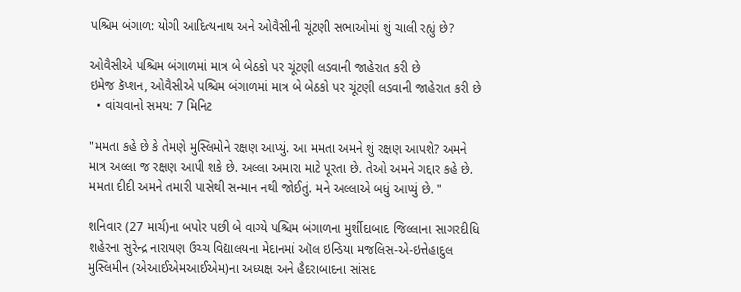પશ્ચિમ બંગાળ: યોગી આદિત્યનાથ અને ઓવૈસીની ચૂંટણી સભાઓમાં શું ચાલી રહ્યું છે?

ઓવૈસીએ પશ્ચિમ બંગાળમાં માત્ર બે બેઠકો પર ચૂંટણી લડવાની જાહેરાત કરી છે
ઇમેજ કૅપ્શન, ઓવૈસીએ પશ્ચિમ બંગાળમાં માત્ર બે બેઠકો પર ચૂંટણી લડવાની જાહેરાત કરી છે
  • વાંચવાનો સમય: 7 મિનિટ

"મમતા કહે છે કે તેમણે મુસ્લિમોને રક્ષણ આપ્યું. આ મમતા અમને શું રક્ષણ આપશે? અમને માત્ર અલ્લા જ રક્ષણ આપી શકે છે. અલ્લા અમારા માટે પૂરતા છે. તેઓ અમને ગદ્દાર કહે છે. મમતા દીદી અમને તમારી પાસેથી સન્માન નથી જોઈતું. મને અલ્લાએ બધું આપ્યું છે. "

શનિવાર (27 માર્ચ)ના બપોર પછી બે વાગ્યે પશ્ચિમ બંગાળના મુર્શીદાબાદ જિલ્લાના સાગરદીધિ શહેરના સુરેન્દ્ર નારાયણ ઉચ્ચ વિદ્યાલયના મેદાનમાં ઑલ ઇન્ડિયા મજલિસ-એ-ઇત્તેહાદુલ મુસ્લિમીન (એઆઈએમઆઈએમ)ના અધ્યક્ષ અને હૈદરાબાદના સાંસદ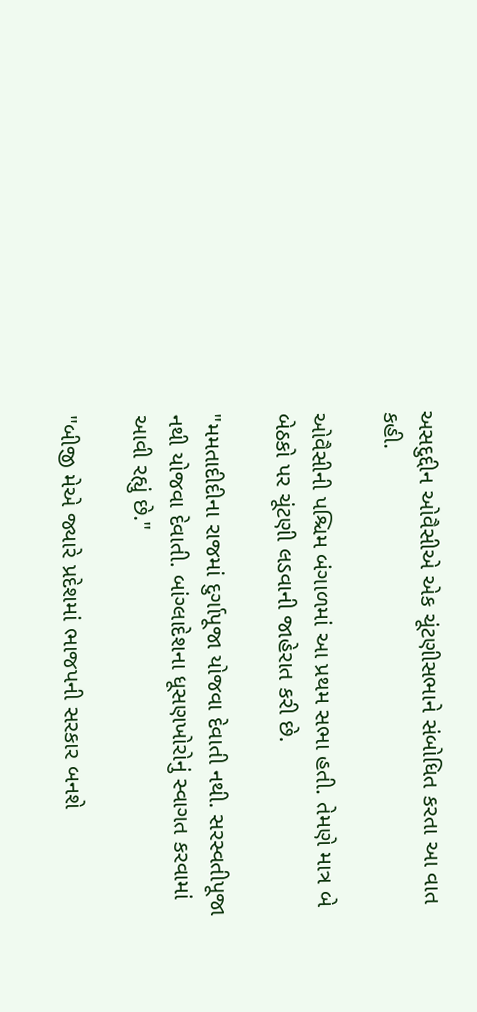અસદુદ્દીન ઓવૈસીએ એક ચૂંટણીસભાને સંબોધિત કરતા આ વાત કહી.

ઓવૈસીની પશ્ચિમ બંગાળમાં આ પ્રથમ સભા હતી. તેમણે માત્ર બે બેઠકો પર ચૂંટણી લડવાની જાહેરાત કરી છે.

"મમતાદીદીના રાજમાં દુર્ગાપૂજા યોજવા દેવાતી નથી. સરસ્વતીપૂજા નથી યોજવા દેવાતી. બાંગ્લાદેશના ધૂસણખોરોનું સ્વાગત કરવામાં આવી રહ્યું છે."

"બીજી મેએ જ્યારે પ્રદેશમાં ભાજપની સરકાર બનશે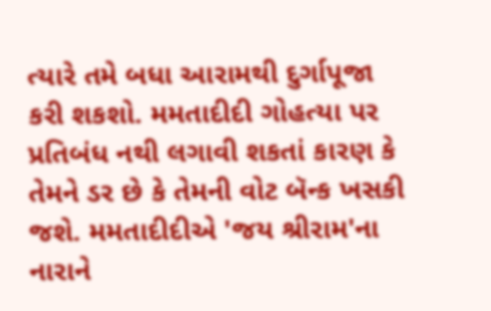ત્યારે તમે બધા આરામથી દુર્ગાપૂજા કરી શકશો. મમતાદીદી ગોહત્યા પર પ્રતિબંધ નથી લગાવી શકતાં કારણ કે તેમને ડર છે કે તેમની વોટ બૅન્ક ખસકી જશે. મમતાદીદીએ 'જય શ્રીરામ'ના નારાને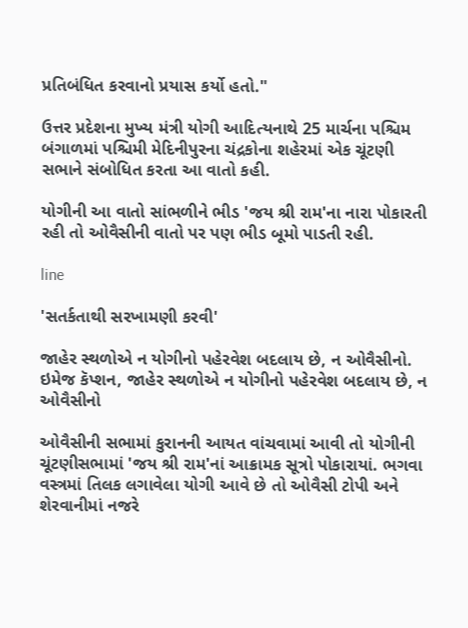પ્રતિબંધિત કરવાનો પ્રયાસ કર્યો હતો."

ઉત્તર પ્રદેશના મુખ્ય મંત્રી યોગી આદિત્યનાથે 25 માર્ચના પશ્ચિમ બંગાળમાં પશ્ચિમી મેદિનીપુરના ચંદ્રકોના શહેરમાં એક ચૂંટણી સભાને સંબોધિત કરતા આ વાતો કહી.

યોગીની આ વાતો સાંભળીને ભીડ 'જય શ્રી રામ'ના નારા પોકારતી રહી તો ઓવૈસીની વાતો પર પણ ભીડ બૂમો પાડતી રહી.

line

'સતર્કતાથી સરખામણી કરવી'

જાહેર સ્થળોએ ન યોગીનો પહેરવેશ બદલાય છે, ન ઓવૈસીનો.
ઇમેજ કૅપ્શન, જાહેર સ્થળોએ ન યોગીનો પહેરવેશ બદલાય છે, ન ઓવૈસીનો

ઓવૈસીની સભામાં કુરાનની આયત વાંચવામાં આવી તો યોગીની ચૂંટણીસભામાં 'જય શ્રી રામ'નાં આક્રામક સૂત્રો પોકારાયાં. ભગવા વસ્ત્રમાં તિલક લગાવેલા યોગી આવે છે તો ઓવૈસી ટોપી અને શેરવાનીમાં નજરે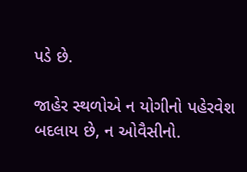પડે છે.

જાહેર સ્થળોએ ન યોગીનો પહેરવેશ બદલાય છે, ન ઓવૈસીનો.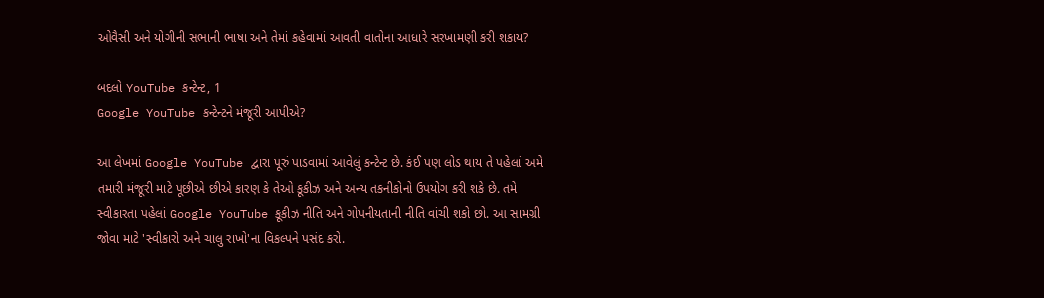ઓવૈસી અને યોગીની સભાની ભાષા અને તેમાં કહેવામાં આવતી વાતોના આધારે સરખામણી કરી શકાય?

બદલો YouTube કન્ટેન્ટ, 1
Google YouTube કન્ટેન્ટને મંજૂરી આપીએ?

આ લેખમાં Google YouTube દ્વારા પૂરું પાડવામાં આવેલું કન્ટેન્ટ છે. કંઈ પણ લોડ થાય તે પહેલાં અમે તમારી મંજૂરી માટે પૂછીએ છીએ કારણ કે તેઓ કૂકીઝ અને અન્ય તકનીકોનો ઉપયોગ કરી શકે છે. તમે સ્વીકારતા પહેલાં Google YouTube કૂકીઝ નીતિ અને ગોપનીયતાની નીતિ વાંચી શકો છો. આ સામગ્રી જોવા માટે 'સ્વીકારો અને ચાલુ રાખો'ના વિકલ્પને પસંદ કરો.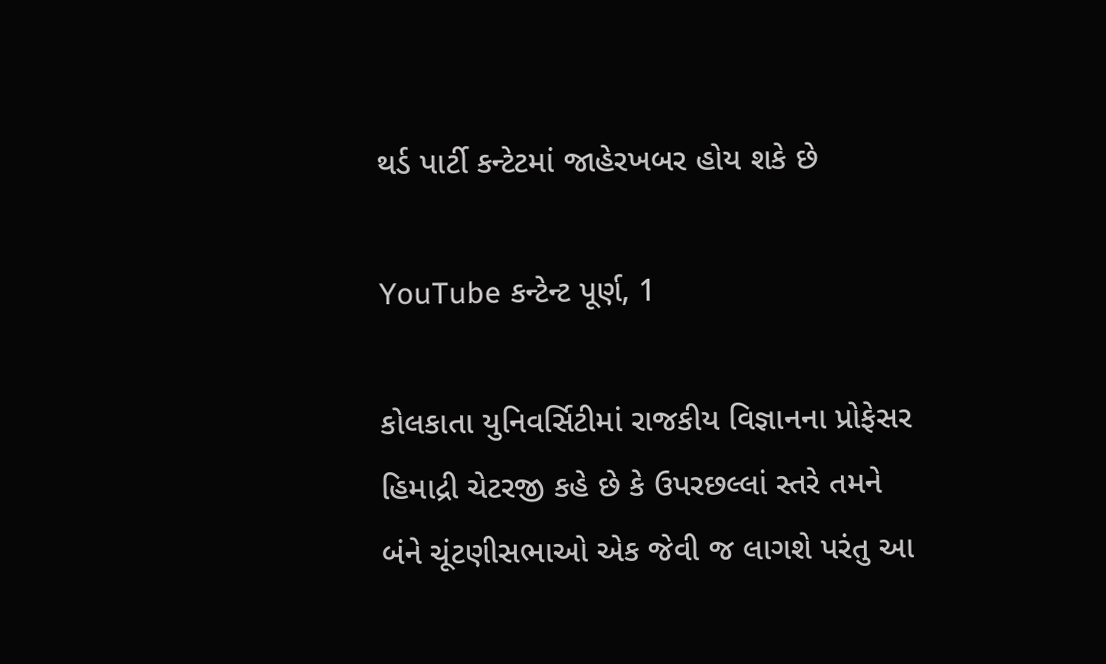થર્ડ પાર્ટી કન્ટેટમાં જાહેરખબર હોય શકે છે

YouTube કન્ટેન્ટ પૂર્ણ, 1

કોલકાતા યુનિવર્સિટીમાં રાજકીય વિજ્ઞાનના પ્રોફેસર હિમાદ્રી ચેટરજી કહે છે કે ઉપરછલ્લાં સ્તરે તમને બંને ચૂંટણીસભાઓ એક જેવી જ લાગશે પરંતુ આ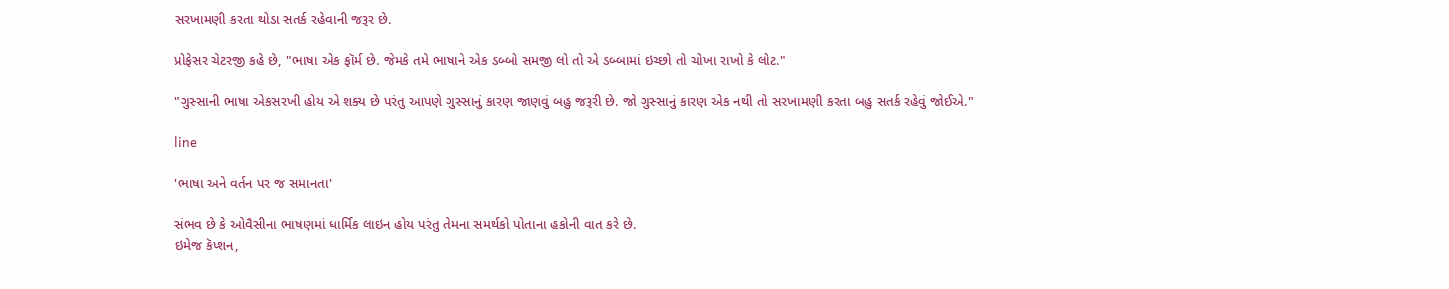સરખામણી કરતા થોડા સતર્ક રહેવાની જરૂર છે.

પ્રોફેસર ચેટરજી કહે છે, "ભાષા એક ફૉર્મ છે. જેમકે તમે ભાષાને એક ડબ્બો સમજી લો તો એ ડબ્બામાં ઇચ્છો તો ચોખા રાખો કે લોટ."

"ગુસ્સાની ભાષા એકસરખી હોય એ શક્ય છે પરંતુ આપણે ગુસ્સાનું કારણ જાણવું બહુ જરૂરી છે. જો ગુસ્સાનું કારણ એક નથી તો સરખામણી કરતા બહુ સતર્ક રહેવું જોઈએ."

line

'ભાષા અને વર્તન પર જ સમાનતા'

સંભવ છે કે ઓવૈસીના ભાષણમાં ધાર્મિક લાઇન હોય પરંતુ તેમના સમર્થકો પોતાના હકોની વાત કરે છે.
ઇમેજ કૅપ્શન,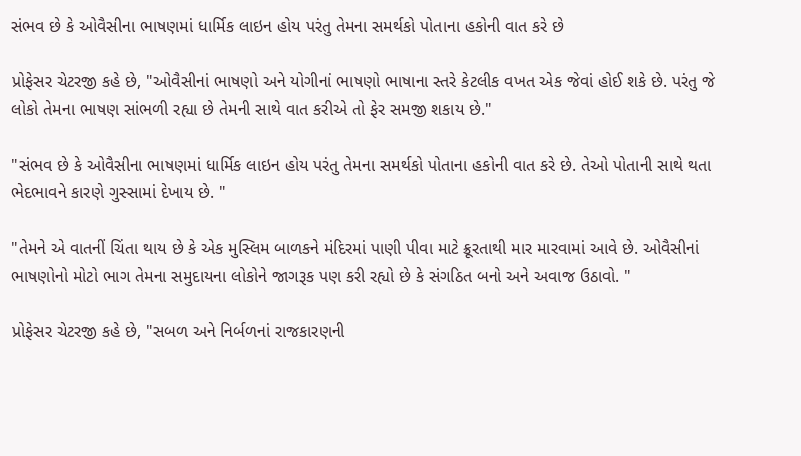સંભવ છે કે ઓવૈસીના ભાષણમાં ધાર્મિક લાઇન હોય પરંતુ તેમના સમર્થકો પોતાના હકોની વાત કરે છે

પ્રોફેસર ચેટરજી કહે છે, "ઓવૈસીનાં ભાષણો અને યોગીનાં ભાષણો ભાષાના સ્તરે કેટલીક વખત એક જેવાં હોઈ શકે છે. પરંતુ જે લોકો તેમના ભાષણ સાંભળી રહ્યા છે તેમની સાથે વાત કરીએ તો ફેર સમજી શકાય છે."

"સંભવ છે કે ઓવૈસીના ભાષણમાં ધાર્મિક લાઇન હોય પરંતુ તેમના સમર્થકો પોતાના હકોની વાત કરે છે. તેઓ પોતાની સાથે થતા ભેદભાવને કારણે ગુસ્સામાં દેખાય છે. "

"તેમને એ વાતનીં ચિંતા થાય છે કે એક મુસ્લિમ બાળકને મંદિરમાં પાણી પીવા માટે ક્રૂરતાથી માર મારવામાં આવે છે. ઓવૈસીનાં ભાષણોનો મોટો ભાગ તેમના સમુદાયના લોકોને જાગરૂક પણ કરી રહ્યો છે કે સંગઠિત બનો અને અવાજ ઉઠાવો. "

પ્રોફેસર ચેટરજી કહે છે, "સબળ અને નિર્બળનાં રાજકારણની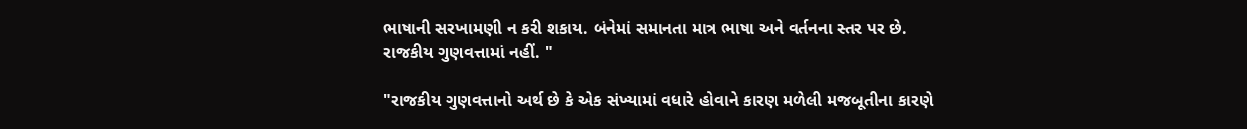ભાષાની સરખામણી ન કરી શકાય. બંનેમાં સમાનતા માત્ર ભાષા અને વર્તનના સ્તર પર છે. રાજકીય ગુણવત્તામાં નહીં. "

"રાજકીય ગુણવત્તાનો અર્થ છે કે એક સંખ્યામાં વધારે હોવાને કારણ મળેલી મજબૂતીના કારણે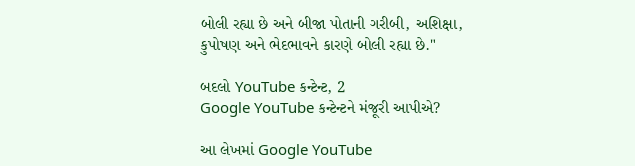બોલી રહ્યા છે અને બીજા પોતાની ગરીબી, અશિક્ષા, કુપોષણ અને ભેદભાવને કારણે બોલી રહ્યા છે."

બદલો YouTube કન્ટેન્ટ, 2
Google YouTube કન્ટેન્ટને મંજૂરી આપીએ?

આ લેખમાં Google YouTube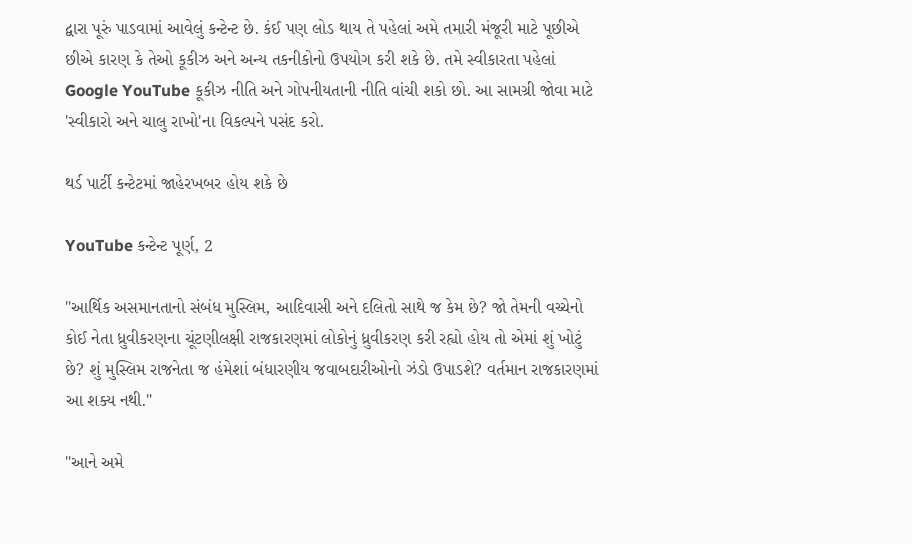દ્વારા પૂરું પાડવામાં આવેલું કન્ટેન્ટ છે. કંઈ પણ લોડ થાય તે પહેલાં અમે તમારી મંજૂરી માટે પૂછીએ છીએ કારણ કે તેઓ કૂકીઝ અને અન્ય તકનીકોનો ઉપયોગ કરી શકે છે. તમે સ્વીકારતા પહેલાં Google YouTube કૂકીઝ નીતિ અને ગોપનીયતાની નીતિ વાંચી શકો છો. આ સામગ્રી જોવા માટે 'સ્વીકારો અને ચાલુ રાખો'ના વિકલ્પને પસંદ કરો.

થર્ડ પાર્ટી કન્ટેટમાં જાહેરખબર હોય શકે છે

YouTube કન્ટેન્ટ પૂર્ણ, 2

"આર્થિક અસમાનતાનો સંબંધ મુસ્લિમ, આદિવાસી અને દલિતો સાથે જ કેમ છે? જો તેમની વચ્ચેનો કોઈ નેતા ધ્રુવીકરણના ચૂંટણીલક્ષી રાજકારણમાં લોકોનું ધ્રુવીકરણ કરી રહ્યો હોય તો એમાં શું ખોટું છે? શું મુસ્લિમ રાજનેતા જ હંમેશાં બંધારણીય જવાબદારીઓનો ઝંડો ઉપાડશે? વર્તમાન રાજકારણમાં આ શક્ય નથી."

"આને અમે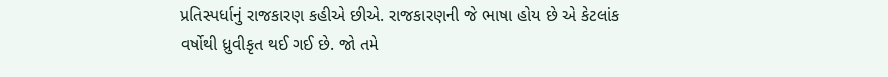પ્રતિસ્પર્ધાનું રાજકારણ કહીએ છીએ. રાજકારણની જે ભાષા હોય છે એ કેટલાંક વર્ષોથી ધ્રુવીકૃત થઈ ગઈ છે. જો તમે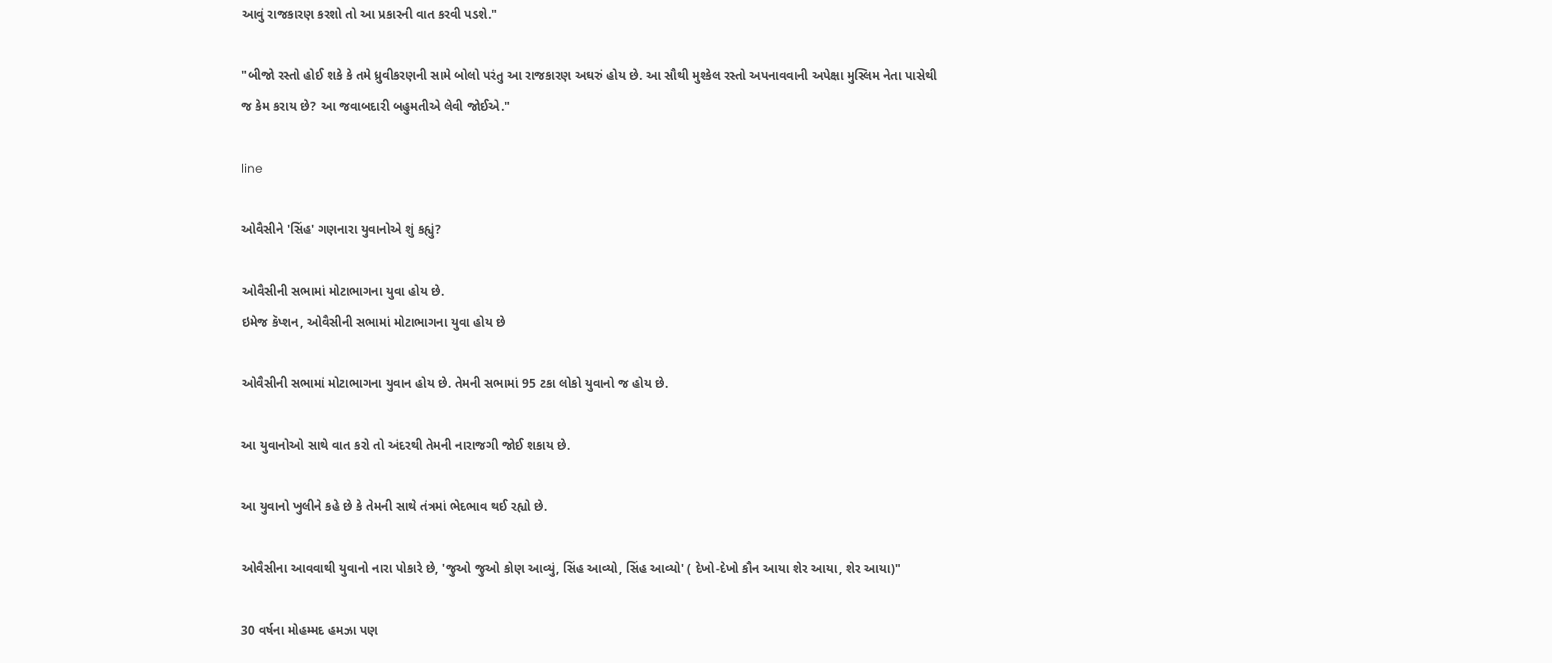આવું રાજકારણ કરશો તો આ પ્રકારની વાત કરવી પડશે."

"બીજો રસ્તો હોઈ શકે કે તમે ધ્રુવીકરણની સામે બોલો પરંતુ આ રાજકારણ અઘરું હોય છે. આ સૌથી મુશ્કેલ રસ્તો અપનાવવાની અપેક્ષા મુસ્લિમ નેતા પાસેથી જ કેમ કરાય છે? આ જવાબદારી બહુમતીએ લેવી જોઈએ."

line

ઓવૈસીને 'સિંહ' ગણનારા યુવાનોએ શું કહ્યું?

ઓવૈસીની સભામાં મોટાભાગના યુવા હોય છે.
ઇમેજ કૅપ્શન, ઓવૈસીની સભામાં મોટાભાગના યુવા હોય છે

ઓવૈસીની સભામાં મોટાભાગના યુવાન હોય છે. તેમની સભામાં 95 ટકા લોકો યુવાનો જ હોય છે.

આ યુવાનોઓ સાથે વાત કરો તો અંદરથી તેમની નારાજગી જોઈ શકાય છે.

આ યુવાનો ખુલીને કહે છે કે તેમની સાથે તંત્રમાં ભેદભાવ થઈ રહ્યો છે.

ઓવૈસીના આવવાથી યુવાનો નારા પોકારે છે, 'જુઓ જુઓ કોણ આવ્યું, સિંહ આવ્યો, સિંહ આવ્યો' ( દેખો-દેખો કૌન આયા શેર આયા, શેર આયા)"

30 વર્ષના મોહમ્મદ હમઝા પણ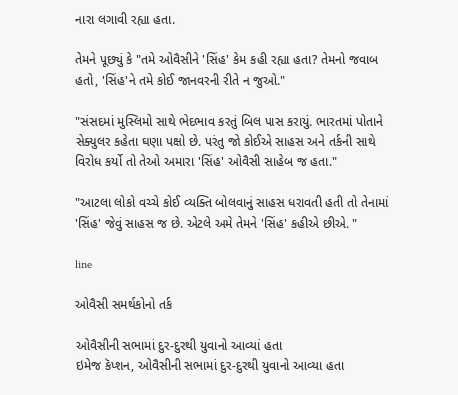નારા લગાવી રહ્યા હતા.

તેમને પૂછ્યું કે "તમે ઓવૈસીને 'સિંહ' કેમ કહી રહ્યા હતા? તેમનો જવાબ હતો, 'સિંહ'ને તમે કોઈ જાનવરની રીતે ન જુઓ."

"સંસદમાં મુસ્લિમો સાથે ભેદભાવ કરતું બિલ પાસ કરાયું. ભારતમાં પોતાને સેક્યુલર કહેતા ઘણા પક્ષો છે. પરંતુ જો કોઈએ સાહસ અને તર્કની સાથે વિરોધ કર્યો તો તેઓ અમારા 'સિંહ' ઓવૈસી સાહેબ જ હતા."

"આટલા લોકો વચ્ચે કોઈ વ્યક્તિ બોલવાનું સાહસ ધરાવતી હતી તો તેનામાં 'સિંહ' જેવું સાહસ જ છે. એટલે અમે તેમને 'સિંહ' કહીએ છીએ. "

line

ઓવૈસી સમર્થકોનો તર્ક

ઓવૈસીની સભામાં દુર-દુરથી યુવાનો આવ્યાં હતા
ઇમેજ કૅપ્શન, ઓવૈસીની સભામાં દુર-દુરથી યુવાનો આવ્યા હતા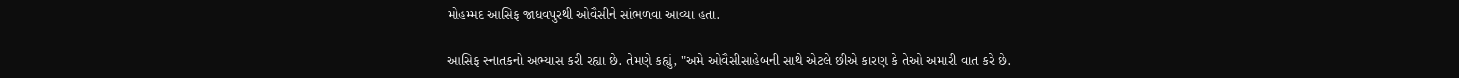મોહમ્મદ આસિફ જાધવપુરથી ઓવૈસીને સાંભળવા આવ્યા હતા.

આસિફ સ્નાતકનો અભ્યાસ કરી રહ્યા છે. તેમણે કહ્યું, "અમે ઓવૈસીસાહેબની સાથે એટલે છીએ કારણ કે તેઓ અમારી વાત કરે છે.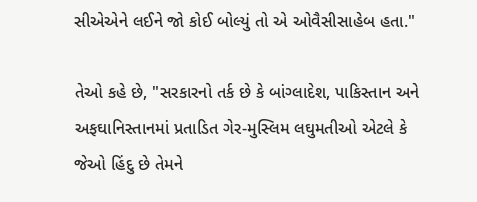સીએએને લઈને જો કોઈ બોલ્યું તો એ ઓવૈસીસાહેબ હતા."

તેઓ કહે છે, "સરકારનો તર્ક છે કે બાંગ્લાદેશ, પાકિસ્તાન અને અફઘાનિસ્તાનમાં પ્રતાડિત ગેર-મુસ્લિમ લઘુમતીઓ એટલે કે જેઓ હિંદુ છે તેમને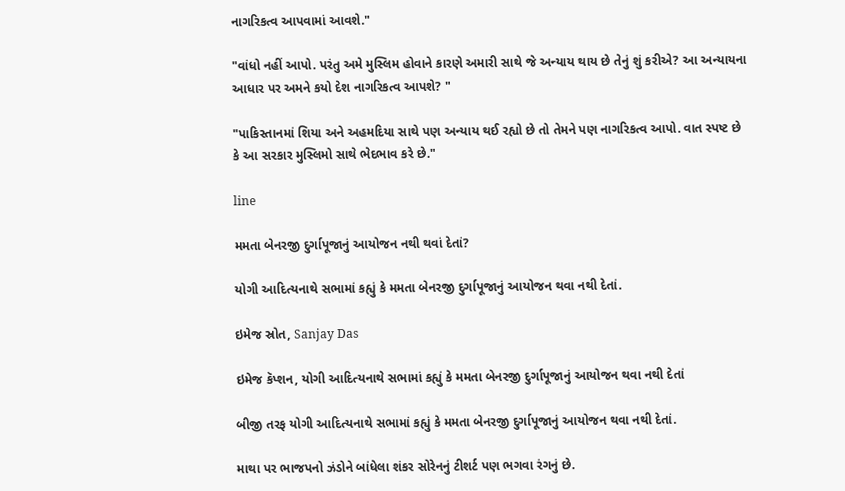નાગરિકત્વ આપવામાં આવશે."

"વાંધો નહીં આપો. પરંતુ અમે મુસ્લિમ હોવાને કારણે અમારી સાથે જે અન્યાય થાય છે તેનું શું કરીએ? આ અન્યાયના આધાર પર અમને કયો દેશ નાગરિકત્વ આપશે? "

"પાકિસ્તાનમાં શિયા અને અહમદિયા સાથે પણ અન્યાય થઈ રહ્યો છે તો તેમને પણ નાગરિકત્વ આપો. વાત સ્પષ્ટ છે કે આ સરકાર મુસ્લિમો સાથે ભેદભાવ કરે છે."

line

મમતા બેનરજી દુર્ગાપૂજાનું આયોજન નથી થવાં દેતાં?

યોગી આદિત્યનાથે સભામાં કહ્યું કે મમતા બેનરજી દુર્ગાપૂજાનું આયોજન થવા નથી દેતાં.

ઇમેજ સ્રોત, Sanjay Das

ઇમેજ કૅપ્શન, યોગી આદિત્યનાથે સભામાં કહ્યું કે મમતા બેનરજી દુર્ગાપૂજાનું આયોજન થવા નથી દેતાં

બીજી તરફ યોગી આદિત્યનાથે સભામાં કહ્યું કે મમતા બેનરજી દુર્ગાપૂજાનું આયોજન થવા નથી દેતાં.

માથા પર ભાજપનો ઝંડોને બાંધેલા શંકર સોરેનનું ટીશર્ટ પણ ભગવા રંગનું છે.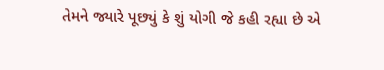તેમને જ્યારે પૂછ્યું કે શું યોગી જે કહી રહ્યા છે એ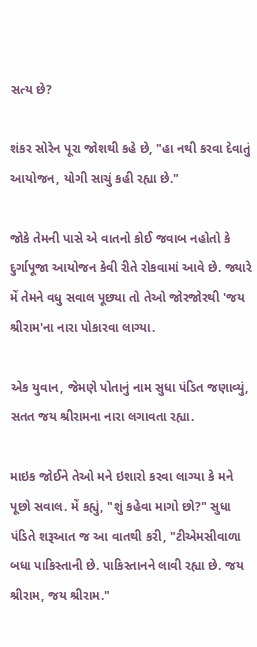સત્ય છે?

શંકર સોરેન પૂરા જોશથી કહે છે, "હા નથી કરવા દેવાતું આયોજન, યોગી સાચું કહી રહ્યા છે."

જોકે તેમની પાસે એ વાતનો કોઈ જવાબ નહોતો કે દુર્ગાપૂજા આયોજન કેવી રીતે રોકવામાં આવે છે. જ્યારે મેં તેમને વધુ સવાલ પૂછ્યા તો તેઓ જોરજોરથી 'જય શ્રીરામ'ના નારા પોકારવા લાગ્યા.

એક યુવાન, જેમણે પોતાનું નામ સુધા પંડિત જણાવ્યું, સતત જય શ્રીરામના નારા લગાવતા રહ્યા.

માઇક જોઈને તેઓ મને ઇશારો કરવા લાગ્યા કે મને પૂછો સવાલ. મેં કહ્યું, "શું કહેવા માગો છો?" સુધા પંડિતે શરૂઆત જ આ વાતથી કરી, "ટીએમસીવાળા બધા પાકિસ્તાની છે. પાકિસ્તાનને લાવી રહ્યા છે. જય શ્રીરામ, જય શ્રીરામ."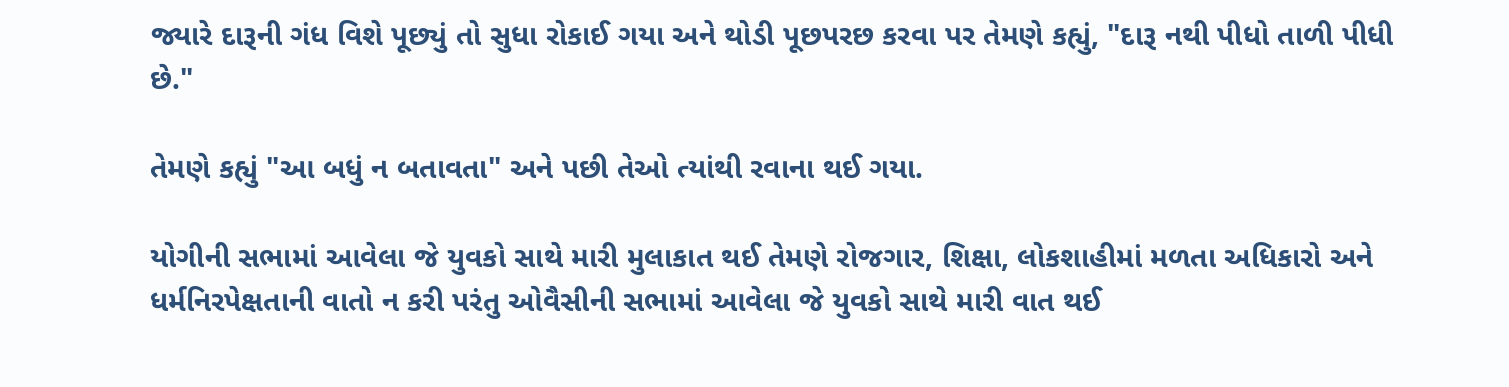જ્યારે દારૂની ગંધ વિશે પૂછ્યું તો સુધા રોકાઈ ગયા અને થોડી પૂછપરછ કરવા પર તેમણે કહ્યું, "દારૂ નથી પીધો તાળી પીધી છે."

તેમણે કહ્યું "આ બધું ન બતાવતા" અને પછી તેઓ ત્યાંથી રવાના થઈ ગયા.

યોગીની સભામાં આવેલા જે યુવકો સાથે મારી મુલાકાત થઈ તેમણે રોજગાર, શિક્ષા, લોકશાહીમાં મળતા અધિકારો અને ધર્મનિરપેક્ષતાની વાતો ન કરી પરંતુ ઓવૈસીની સભામાં આવેલા જે યુવકો સાથે મારી વાત થઈ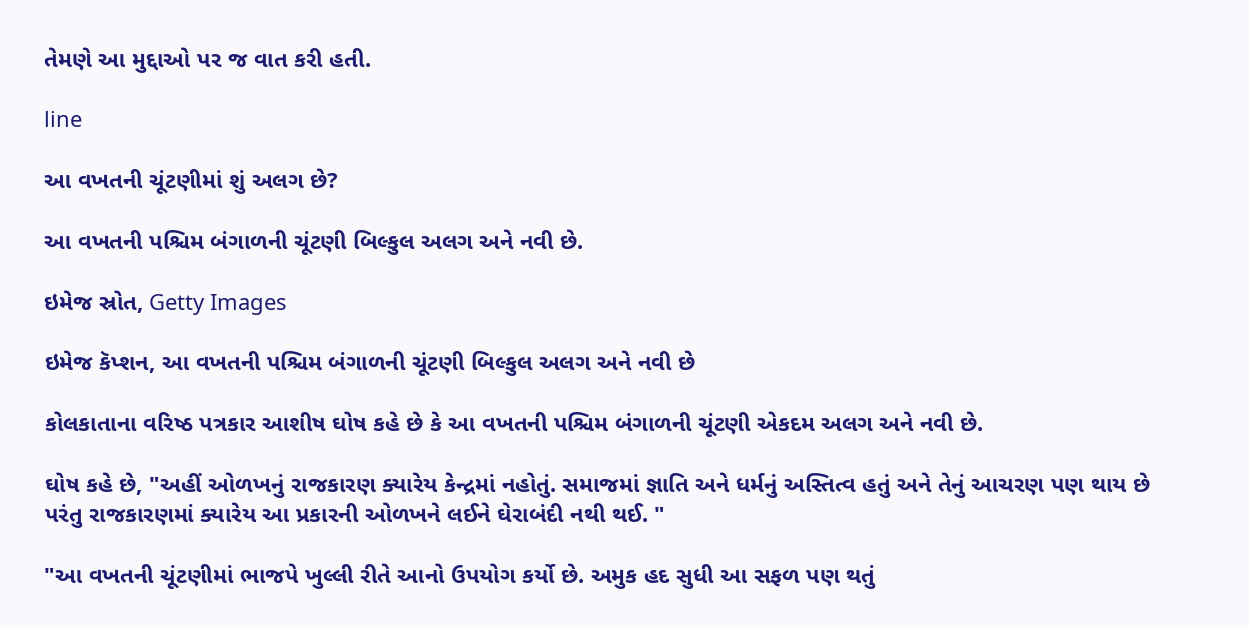તેમણે આ મુદ્દાઓ પર જ વાત કરી હતી.

line

આ વખતની ચૂંટણીમાં શું અલગ છે?

આ વખતની પશ્ચિમ બંગાળની ચૂંટણી બિલ્કુલ અલગ અને નવી છે.

ઇમેજ સ્રોત, Getty Images

ઇમેજ કૅપ્શન, આ વખતની પશ્ચિમ બંગાળની ચૂંટણી બિલ્કુલ અલગ અને નવી છે

કોલકાતાના વરિષ્ઠ પત્રકાર આશીષ ઘોષ કહે છે કે આ વખતની પશ્ચિમ બંગાળની ચૂંટણી એકદમ અલગ અને નવી છે.

ઘોષ કહે છે, "અહીં ઓળખનું રાજકારણ ક્યારેય કેન્દ્રમાં નહોતું. સમાજમાં જ્ઞાતિ અને ધર્મનું અસ્તિત્વ હતું અને તેનું આચરણ પણ થાય છે પરંતુ રાજકારણમાં ક્યારેય આ પ્રકારની ઓળખને લઈને ઘેરાબંદી નથી થઈ. "

"આ વખતની ચૂંટણીમાં ભાજપે ખુલ્લી રીતે આનો ઉપયોગ કર્યો છે. અમુક હદ સુધી આ સફળ પણ થતું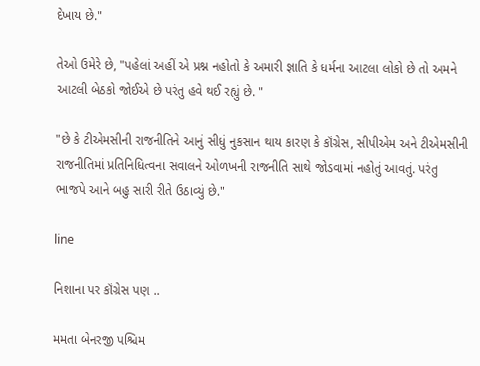દેખાય છે."

તેઓ ઉમેરે છે, "પહેલાં અહીં એ પ્રશ્ન નહોતો કે અમારી જ્ઞાતિ કે ધર્મના આટલા લોકો છે તો અમને આટલી બેઠકો જોઈએ છે પરંતુ હવે થઈ રહ્યું છે. "

"છે કે ટીએમસીની રાજનીતિને આનું સીધું નુકસાન થાય કારણ કે કૉંગ્રેસ, સીપીએમ અને ટીએમસીની રાજનીતિમાં પ્રતિનિધિત્વના સવાલને ઓળખની રાજનીતિ સાથે જોડવામાં નહોતું આવતું. પરંતુ ભાજપે આને બહુ સારી રીતે ઉઠાવ્યું છે."

line

નિશાના પર કૉંગ્રેસ પણ ..

મમતા બેનરજી પશ્ચિમ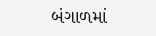બંગાળમાં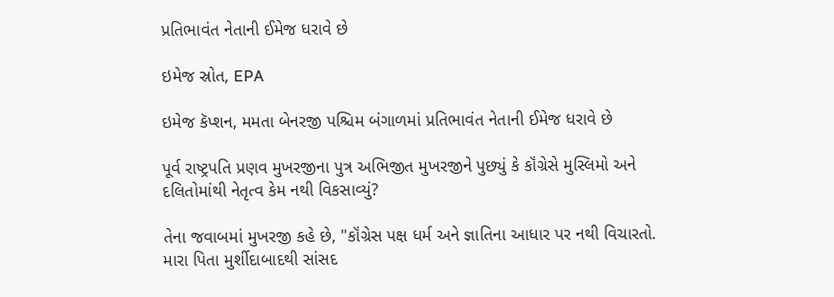પ્રતિભાવંત નેતાની ઈમેજ ધરાવે છે

ઇમેજ સ્રોત, EPA

ઇમેજ કૅપ્શન, મમતા બેનરજી પશ્ચિમ બંગાળમાં પ્રતિભાવંત નેતાની ઈમેજ ધરાવે છે

પૂર્વ રાષ્ટ્રપતિ પ્રણવ મુખરજીના પુત્ર અભિજીત મુખરજીને પુછ્યું કે કૉંગ્રેસે મુસ્લિમો અને દલિતોમાંથી નેતૃત્વ કેમ નથી વિકસાવ્યું?

તેના જવાબમાં મુખરજી કહે છે, "કૉંગ્રેસ પક્ષ ધર્મ અને જ્ઞાતિના આધાર પર નથી વિચારતો. મારા પિતા મુર્શીદાબાદથી સાંસદ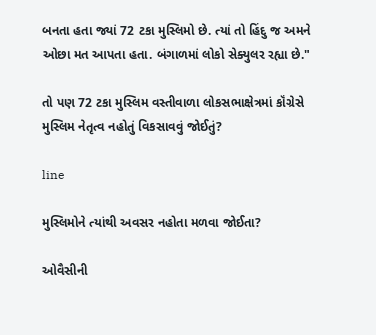બનતા હતા જ્યાં 72 ટકા મુસ્લિમો છે. ત્યાં તો હિંદુ જ અમને ઓછા મત આપતા હતા. બંગાળમાં લોકો સેક્યુલર રહ્યા છે."

તો પણ 72 ટકા મુસ્લિમ વસ્તીવાળા લોકસભાક્ષેત્રમાં કૉંગ્રેસે મુસ્લિમ નેતૃત્વ નહોતું વિકસાવવું જોઈતું?

line

મુસ્લિમોને ત્યાંથી અવસર નહોતા મળવા જોઈતા?

ઓવૈસીની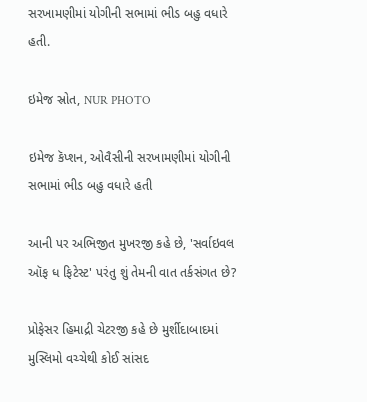સરખામણીમાં યોગીની સભામાં ભીડ બહુ વધારે હતી.

ઇમેજ સ્રોત, NUR PHOTO

ઇમેજ કૅપ્શન, ઓવૈસીની સરખામણીમાં યોગીની સભામાં ભીડ બહુ વધારે હતી

આની પર અભિજીત મુખરજી કહે છે, 'સર્વાઇવલ ઑફ ધ ફિટેસ્ટ' પરંતુ શું તેમની વાત તર્કસંગત છે?

પ્રોફેસર હિમાદ્રી ચેટરજી કહે છે મુર્શીદાબાદમાં મુસ્લિમો વચ્ચેથી કોઈ સાંસદ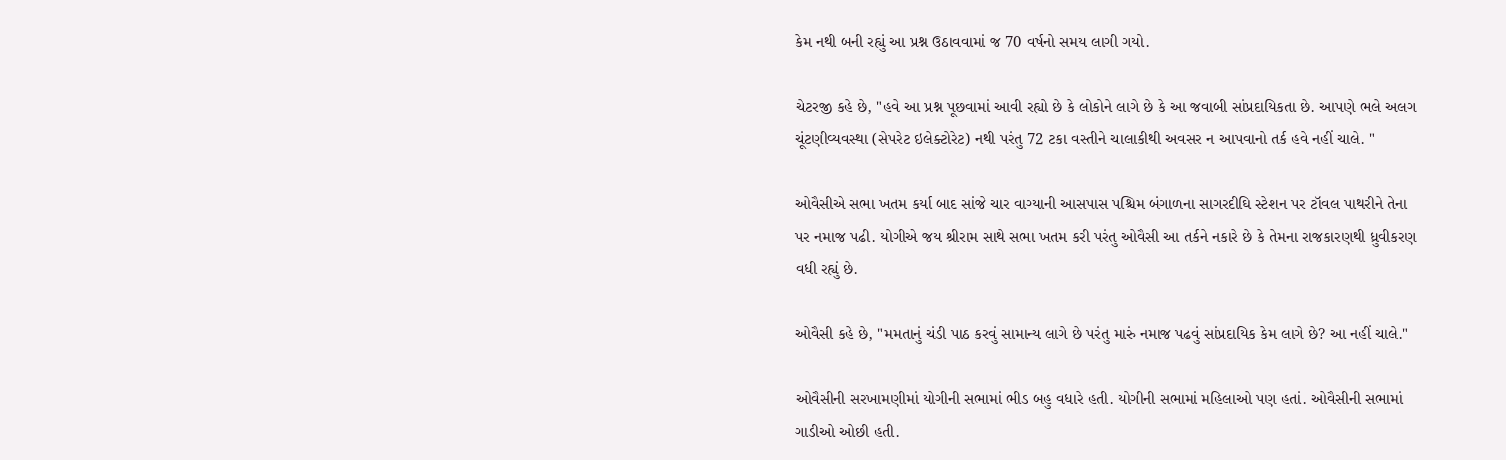કેમ નથી બની રહ્યું આ પ્રશ્ન ઉઠાવવામાં જ 70 વર્ષનો સમય લાગી ગયો.

ચેટરજી કહે છે, "હવે આ પ્રશ્ન પૂછવામાં આવી રહ્યો છે કે લોકોને લાગે છે કે આ જવાબી સાંપ્રદાયિકતા છે. આપણે ભલે અલગ ચૂંટણીવ્યવસ્થા (સેપરેટ ઇલેક્ટોરેટ) નથી પરંતુ 72 ટકા વસ્તીને ચાલાકીથી અવસર ન આપવાનો તર્ક હવે નહીં ચાલે. "

ઓવૈસીએ સભા ખતમ કર્યા બાદ સાંજે ચાર વાગ્યાની આસપાસ પશ્ચિમ બંગાળના સાગરદીઘિ સ્ટેશન પર ટૉવલ પાથરીને તેના પર નમાજ પઢી. યોગીએ જય શ્રીરામ સાથે સભા ખતમ કરી પરંતુ ઓવૈસી આ તર્કને નકારે છે કે તેમના રાજકારણથી ધ્રુવીકરણ વધી રહ્યું છે.

ઓવૈસી કહે છે, "મમતાનું ચંડી પાઠ કરવું સામાન્ય લાગે છે પરંતુ મારું નમાજ પઢવું સાંપ્રદાયિક કેમ લાગે છે? આ નહીં ચાલે."

ઓવૈસીની સરખામણીમાં યોગીની સભામાં ભીડ બહુ વધારે હતી. યોગીની સભામાં મહિલાઓ પણ હતાં. ઓવૈસીની સભામાં ગાડીઓ ઓછી હતી.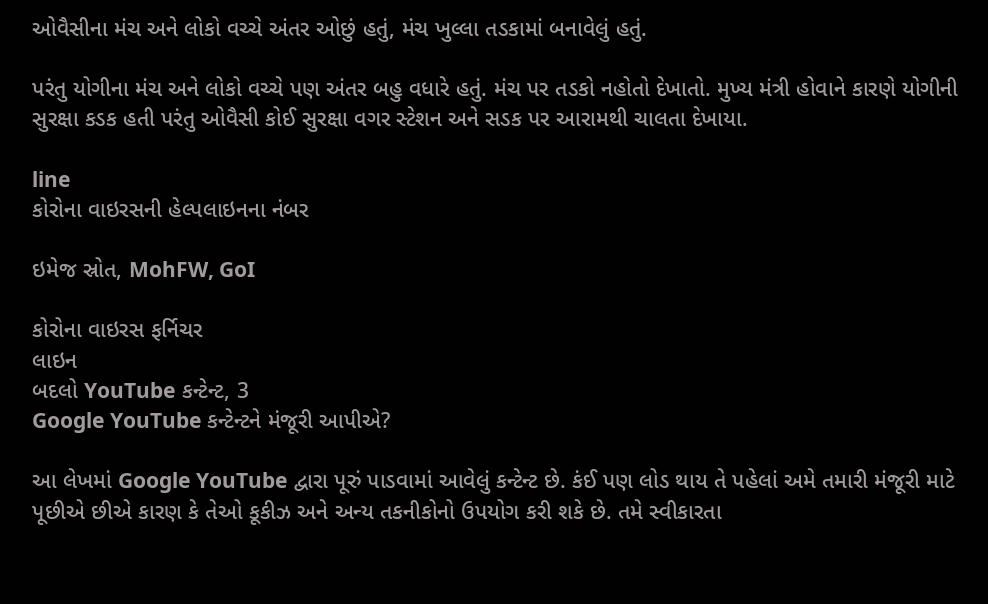ઓવૈસીના મંચ અને લોકો વચ્ચે અંતર ઓછું હતું, મંચ ખુલ્લા તડકામાં બનાવેલું હતું.

પરંતુ યોગીના મંચ અને લોકો વચ્ચે પણ અંતર બહુ વધારે હતું. મંચ પર તડકો નહોતો દેખાતો. મુખ્ય મંત્રી હોવાને કારણે યોગીની સુરક્ષા કડક હતી પરંતુ ઓવૈસી કોઈ સુરક્ષા વગર સ્ટેશન અને સડક પર આરામથી ચાલતા દેખાયા.

line
કોરોના વાઇરસની હેલ્પલાઇનના નંબર

ઇમેજ સ્રોત, MohFW, GoI

કોરોના વાઇરસ ફર્નિચર
લાઇન
બદલો YouTube કન્ટેન્ટ, 3
Google YouTube કન્ટેન્ટને મંજૂરી આપીએ?

આ લેખમાં Google YouTube દ્વારા પૂરું પાડવામાં આવેલું કન્ટેન્ટ છે. કંઈ પણ લોડ થાય તે પહેલાં અમે તમારી મંજૂરી માટે પૂછીએ છીએ કારણ કે તેઓ કૂકીઝ અને અન્ય તકનીકોનો ઉપયોગ કરી શકે છે. તમે સ્વીકારતા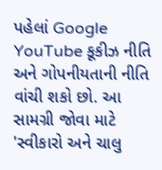પહેલાં Google YouTube કૂકીઝ નીતિ અને ગોપનીયતાની નીતિ વાંચી શકો છો. આ સામગ્રી જોવા માટે 'સ્વીકારો અને ચાલુ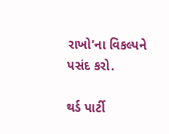રાખો'ના વિકલ્પને પસંદ કરો.

થર્ડ પાર્ટી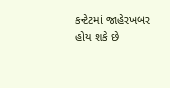કન્ટેટમાં જાહેરખબર હોય શકે છે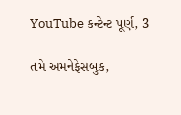YouTube કન્ટેન્ટ પૂર્ણ, 3

તમે અમનેફેસબુક,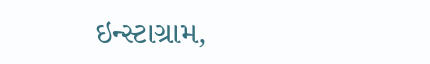ઇન્સ્ટાગ્રામ,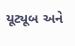યૂટ્યૂબ અને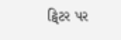ટ્વિટર પર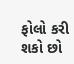ફોલો કરી શકો છો